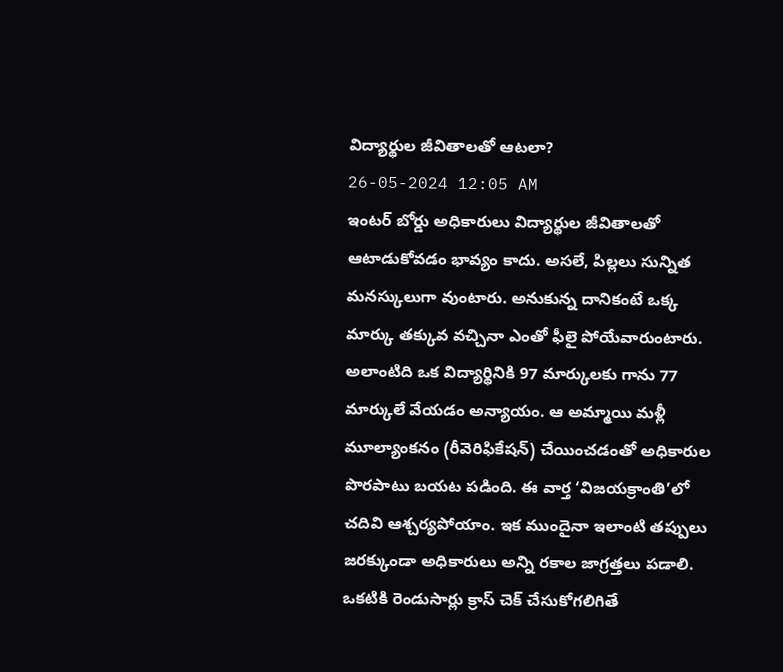విద్యార్థుల జీవితాలతో ఆటలా?
26-05-2024 12:05 AM
ఇంటర్ బోర్డు అధికారులు విద్యార్థుల జీవితాలతో ఆటాడుకోవడం భావ్యం కాదు. అసలే, పిల్లలు సున్నిత మనస్కులుగా వుంటారు. అనుకున్న దానికంటే ఒక్క మార్కు తక్కువ వచ్చినా ఎంతో ఫీలై పోయేవారుంటారు. అలాంటిది ఒక విద్యార్థినికి 97 మార్కులకు గాను 77 మార్కులే వేయడం అన్యాయం. ఆ అమ్మాయి మళ్లీ మూల్యాంకనం (రీవెరిఫికేషన్) చేయించడంతో అధికారుల పొరపాటు బయట పడింది. ఈ వార్త ‘విజయక్రాంతి’లో చదివి ఆశ్చర్యపోయాం. ఇక ముందైనా ఇలాంటి తప్పులు జరక్కుండా అధికారులు అన్ని రకాల జాగ్రత్తలు పడాలి. ఒకటికి రెండుసార్లు క్రాస్ చెక్ చేసుకోగలిగితే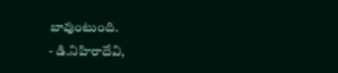బావుంటుంది.
- డి.నిహిరాదేవి,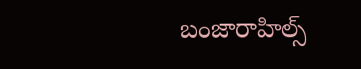బంజారాహిల్స్